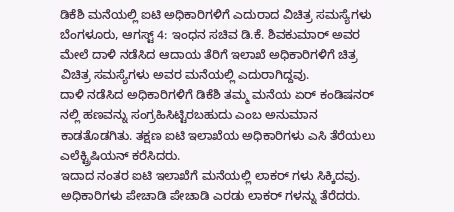ಡಿಕೆಶಿ ಮನೆಯಲ್ಲಿ ಐಟಿ ಅಧಿಕಾರಿಗಳಿಗೆ ಎದುರಾದ ವಿಚಿತ್ರ ಸಮಸ್ಯೆಗಳು
ಬೆಂಗಳೂರು, ಆಗಸ್ಟ್ 4: ಇಂಧನ ಸಚಿವ ಡಿ.ಕೆ. ಶಿವಕುಮಾರ್ ಅವರ ಮೇಲೆ ದಾಳಿ ನಡೆಸಿದ ಆದಾಯ ತೆರಿಗೆ ಇಲಾಖೆ ಅಧಿಕಾರಿಗಳಿಗೆ ಚಿತ್ರ ವಿಚಿತ್ರ ಸಮಸ್ಯೆಗಳು ಅವರ ಮನೆಯಲ್ಲಿ ಎದುರಾಗಿದ್ದವು.
ದಾಳಿ ನಡೆಸಿದ ಅಧಿಕಾರಿಗಳಿಗೆ ಡಿಕೆಶಿ ತಮ್ಮ ಮನೆಯ ಏರ್ ಕಂಡಿಷನರ್ ನಲ್ಲಿ ಹಣವನ್ನು ಸಂಗ್ರಹಿಸಿಟ್ಟಿರಬಹುದು ಎಂಬ ಅನುಮಾನ ಕಾಡತೊಡಗಿತು. ತಕ್ಷಣ ಐಟಿ ಇಲಾಖೆಯ ಅಧಿಕಾರಿಗಳು ಎಸಿ ತೆರೆಯಲು ಎಲೆಕ್ಟ್ರಿಷಿಯನ್ ಕರೆಸಿದರು.
ಇದಾದ ನಂತರ ಐಟಿ ಇಲಾಖೆಗೆ ಮನೆಯಲ್ಲಿ ಲಾಕರ್ ಗಳು ಸಿಕ್ಕಿದವು. ಅಧಿಕಾರಿಗಳು ಪೇಚಾಡಿ ಪೇಚಾಡಿ ಎರಡು ಲಾಕರ್ ಗಳನ್ನು ತೆರೆದರು.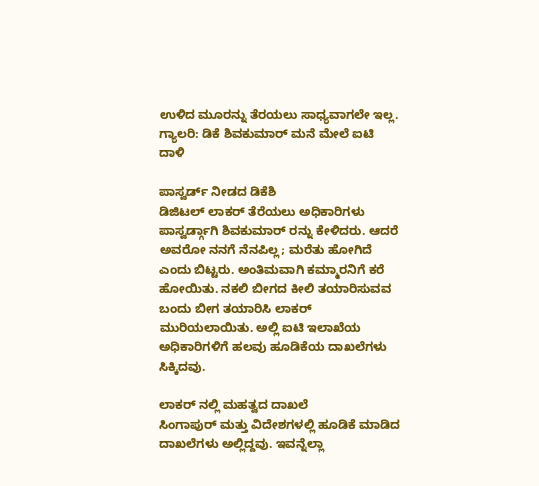ಉಳಿದ ಮೂರನ್ನು ತೆರಯಲು ಸಾಧ್ಯವಾಗಲೇ ಇಲ್ಲ.
ಗ್ಯಾಲರಿ: ಡಿಕೆ ಶಿವಕುಮಾರ್ ಮನೆ ಮೇಲೆ ಐಟಿ ದಾಳಿ

ಪಾಸ್ವರ್ಡ್ ನೀಡದ ಡಿಕೆಶಿ
ಡಿಜಿಟಲ್ ಲಾಕರ್ ತೆರೆಯಲು ಅಧಿಕಾರಿಗಳು ಪಾಸ್ವರ್ಡ್ಗಾಗಿ ಶಿವಕುಮಾರ್ ರನ್ನು ಕೇಳಿದರು. ಆದರೆ ಅವರೋ ನನಗೆ ನೆನಪಿಲ್ಲ; ಮರೆತು ಹೋಗಿದೆ ಎಂದು ಬಿಟ್ಟರು. ಅಂತಿಮವಾಗಿ ಕಮ್ಮಾರನಿಗೆ ಕರೆ ಹೋಯಿತು. ನಕಲಿ ಬೀಗದ ಕೀಲಿ ತಯಾರಿಸುವವ ಬಂದು ಬೀಗ ತಯಾರಿಸಿ ಲಾಕರ್ ಮುರಿಯಲಾಯಿತು. ಅಲ್ಲಿ ಐಟಿ ಇಲಾಖೆಯ ಅಧಿಕಾರಿಗಳಿಗೆ ಹಲವು ಹೂಡಿಕೆಯ ದಾಖಲೆಗಳು ಸಿಕ್ಕಿದವು.

ಲಾಕರ್ ನಲ್ಲಿ ಮಹತ್ವದ ದಾಖಲೆ
ಸಿಂಗಾಪುರ್ ಮತ್ತು ವಿದೇಶಗಳಲ್ಲಿ ಹೂಡಿಕೆ ಮಾಡಿದ ದಾಖಲೆಗಳು ಅಲ್ಲಿದ್ದವು. ಇವನ್ನೆಲ್ಲಾ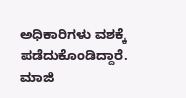ಅಧಿಕಾರಿಗಳು ವಶಕ್ಕೆ ಪಡೆದುಕೊಂಡಿದ್ದಾರೆ. ಮಾಜಿ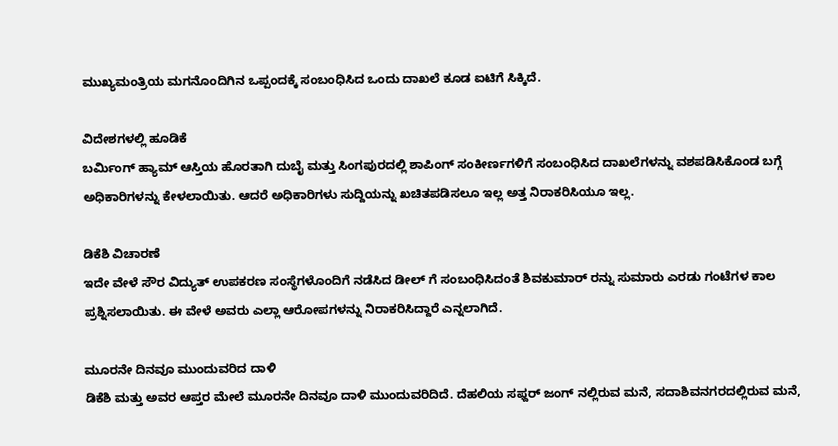ಮುಖ್ಯಮಂತ್ರಿಯ ಮಗನೊಂದಿಗಿನ ಒಪ್ಪಂದಕ್ಕೆ ಸಂಬಂಧಿಸಿದ ಒಂದು ದಾಖಲೆ ಕೂಡ ಐಟಿಗೆ ಸಿಕ್ಕಿದೆ.

ವಿದೇಶಗಳಲ್ಲಿ ಹೂಡಿಕೆ
ಬರ್ಮಿಂಗ್ ಹ್ಯಾಮ್ ಆಸ್ತಿಯ ಹೊರತಾಗಿ ದುಬೈ ಮತ್ತು ಸಿಂಗಪುರದಲ್ಲಿ ಶಾಪಿಂಗ್ ಸಂಕೀರ್ಣಗಳಿಗೆ ಸಂಬಂಧಿಸಿದ ದಾಖಲೆಗಳನ್ನು ವಶಪಡಿಸಿಕೊಂಡ ಬಗ್ಗೆ ಅಧಿಕಾರಿಗಳನ್ನು ಕೇಳಲಾಯಿತು. ಆದರೆ ಅಧಿಕಾರಿಗಳು ಸುದ್ದಿಯನ್ನು ಖಚಿತಪಡಿಸಲೂ ಇಲ್ಲ ಅತ್ತ ನಿರಾಕರಿಸಿಯೂ ಇಲ್ಲ.

ಡಿಕೆಶಿ ವಿಚಾರಣೆ
ಇದೇ ವೇಳೆ ಸೌರ ವಿದ್ಯುತ್ ಉಪಕರಣ ಸಂಸ್ಥೆಗಳೊಂದಿಗೆ ನಡೆಸಿದ ಡೀಲ್ ಗೆ ಸಂಬಂಧಿಸಿದಂತೆ ಶಿವಕುಮಾರ್ ರನ್ನು ಸುಮಾರು ಎರಡು ಗಂಟೆಗಳ ಕಾಲ ಪ್ರಶ್ನಿಸಲಾಯಿತು. ಈ ವೇಳೆ ಅವರು ಎಲ್ಲಾ ಆರೋಪಗಳನ್ನು ನಿರಾಕರಿಸಿದ್ದಾರೆ ಎನ್ನಲಾಗಿದೆ.

ಮೂರನೇ ದಿನವೂ ಮುಂದುವರಿದ ದಾಳಿ
ಡಿಕೆಶಿ ಮತ್ತು ಅವರ ಆಪ್ತರ ಮೇಲೆ ಮೂರನೇ ದಿನವೂ ದಾಳಿ ಮುಂದುವರಿದಿದೆ. ದೆಹಲಿಯ ಸಫ್ದರ್ ಜಂಗ್ ನಲ್ಲಿರುವ ಮನೆ, ಸದಾಶಿವನಗರದಲ್ಲಿರುವ ಮನೆ,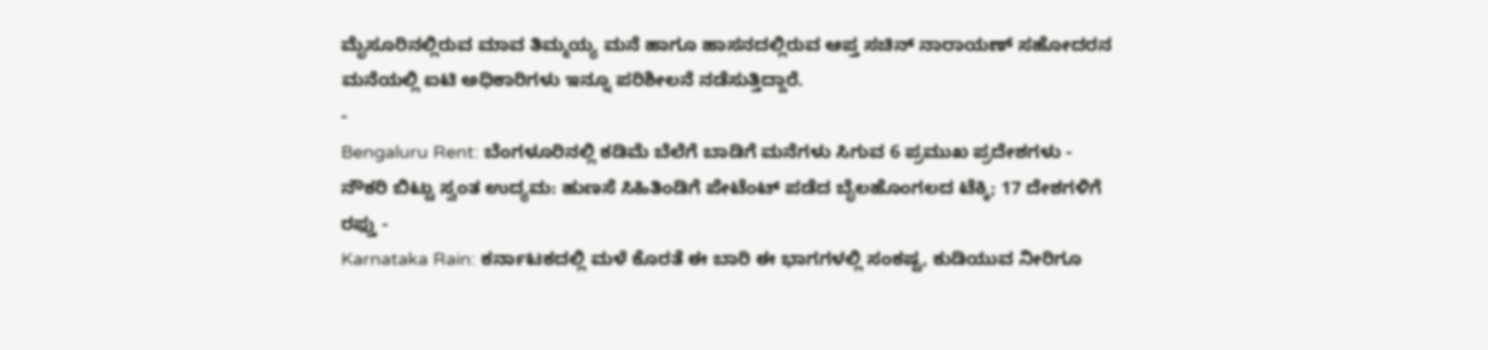ಮೈಸೂರಿನಲ್ಲಿರುವ ಮಾವ ತಿಮ್ಮಯ್ಯ ಮನೆ ಹಾಗೂ ಹಾಸನದಲ್ಲಿರುವ ಆಪ್ತ ಸಚಿನ್ ನಾರಾಯಣ್ ಸಹೋದರನ ಮನೆಯಲ್ಲಿ ಐಟಿ ಅಧಿಕಾರಿಗಳು ಇನ್ನೂ ಪರಿಶೀಲನೆ ನಡೆಸುತ್ತಿದ್ದಾರೆ.
-
Bengaluru Rent: ಬೆಂಗಳೂರಿನಲ್ಲಿ ಕಡಿಮೆ ಬೆಲೆಗೆ ಬಾಡಿಗೆ ಮನೆಗಳು ಸಿಗುವ 6 ಪ್ರಮುಖ ಪ್ರದೇಶಗಳು -
ನೌಕರಿ ಬಿಟ್ಟು ಸ್ವಂತ ಉದ್ಯಮ: ಹುಣಸೆ ಸಿಹಿತಿಂಡಿಗೆ ಪೇಟೆಂಟ್ ಪಡೆದ ಬೈಲಹೊಂಗಲದ ಟೆಕ್ಕಿ; 17 ದೇಶಗಳಿಗೆ ರಫ್ತು -
Karnataka Rain: ಕರ್ನಾಟಕದಲ್ಲಿ ಮಳೆ ಕೊರತೆ ಈ ಬಾರಿ ಈ ಭಾಗಗಳಲ್ಲಿ ಸಂಕಷ್ಟ, ಕುಡಿಯುವ ನೀರಿಗೂ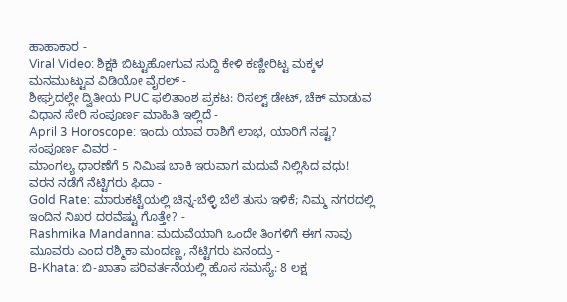ಹಾಹಾಕಾರ -
Viral Video: ಶಿಕ್ಷಕಿ ಬಿಟ್ಟುಹೋಗುವ ಸುದ್ದಿ ಕೇಳಿ ಕಣ್ಣೀರಿಟ್ಟ ಮಕ್ಕಳ ಮನಮುಟ್ಟುವ ವಿಡಿಯೋ ವೈರಲ್ -
ಶೀಘ್ರದಲ್ಲೇ ದ್ವಿತೀಯ PUC ಫಲಿತಾಂಶ ಪ್ರಕಟ: ರಿಸಲ್ಟ್ ಡೇಟ್, ಚೆಕ್ ಮಾಡುವ ವಿಧಾನ ಸೇರಿ ಸಂಪೂರ್ಣ ಮಾಹಿತಿ ಇಲ್ಲಿದೆ -
April 3 Horoscope: ಇಂದು ಯಾವ ರಾಶಿಗೆ ಲಾಭ, ಯಾರಿಗೆ ನಷ್ಟ? ಸಂಪೂರ್ಣ ವಿವರ -
ಮಾಂಗಲ್ಯ ಧಾರಣೆಗೆ 5 ನಿಮಿಷ ಬಾಕಿ ಇರುವಾಗ ಮದುವೆ ನಿಲ್ಲಿಸಿದ ವಧು! ವರನ ನಡೆಗೆ ನೆಟ್ಟಿಗರು ಫಿದಾ -
Gold Rate: ಮಾರುಕಟ್ಟೆಯಲ್ಲಿ ಚಿನ್ನ-ಬೆಳ್ಳಿ ಬೆಲೆ ತುಸು ಇಳಿಕೆ; ನಿಮ್ಮ ನಗರದಲ್ಲಿ ಇಂದಿನ ನಿಖರ ದರವೆಷ್ಟು ಗೊತ್ತೇ? -
Rashmika Mandanna: ಮದುವೆಯಾಗಿ ಒಂದೇ ತಿಂಗಳಿಗೆ ಈಗ ನಾವು ಮೂವರು ಎಂದ ರಶ್ಮಿಕಾ ಮಂದಣ್ಣ, ನೆಟ್ಟಿಗರು ಏನಂದ್ರು -
B-Khata: ಬಿ-ಖಾತಾ ಪರಿವರ್ತನೆಯಲ್ಲಿ ಹೊಸ ಸಮಸ್ಯೆ: 8 ಲಕ್ಷ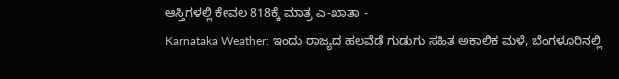ಆಸ್ತಿಗಳಲ್ಲಿ ಕೇವಲ 818ಕ್ಕೆ ಮಾತ್ರ ಎ-ಖಾತಾ -
Karnataka Weather: ಇಂದು ರಾಜ್ಯದ ಹಲವೆಡೆ ಗುಡುಗು ಸಹಿತ ಅಕಾಲಿಕ ಮಳೆ, ಬೆಂಗಳೂರಿನಲ್ಲಿ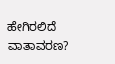ಹೇಗಿರಲಿದೆ ವಾತಾವರಣ?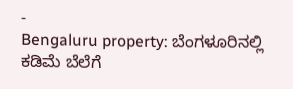-
Bengaluru property: ಬೆಂಗಳೂರಿನಲ್ಲಿ ಕಡಿಮೆ ಬೆಲೆಗೆ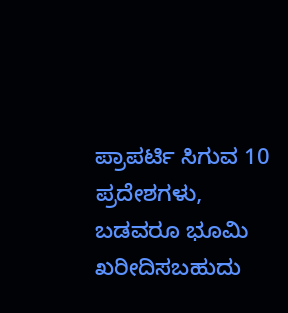ಪ್ರಾಪರ್ಟಿ ಸಿಗುವ 10 ಪ್ರದೇಶಗಳು, ಬಡವರೂ ಭೂಮಿ ಖರೀದಿಸಬಹುದು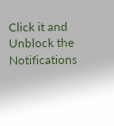Click it and Unblock the Notifications